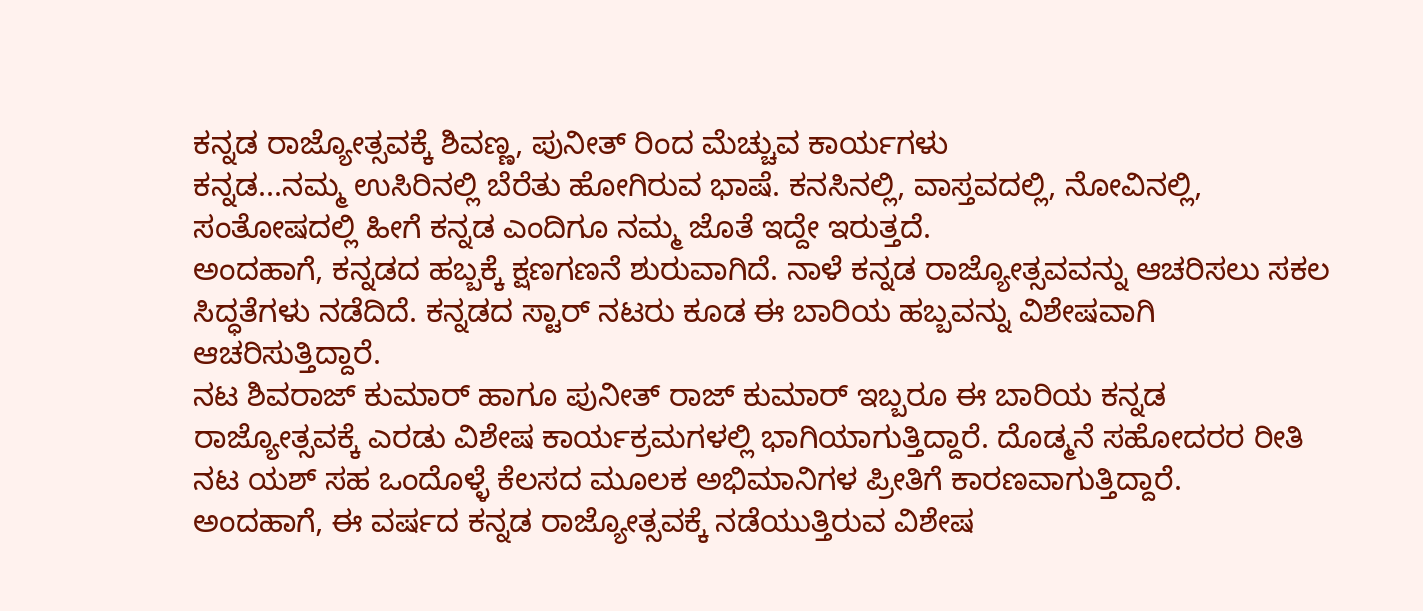ಕನ್ನಡ ರಾಜ್ಯೋತ್ಸವಕ್ಕೆ ಶಿವಣ್ಣ, ಪುನೀತ್ ರಿಂದ ಮೆಚ್ಚುವ ಕಾರ್ಯಗಳು
ಕನ್ನಡ...ನಮ್ಮ ಉಸಿರಿನಲ್ಲಿ ಬೆರೆತು ಹೋಗಿರುವ ಭಾಷೆ. ಕನಸಿನಲ್ಲಿ, ವಾಸ್ತವದಲ್ಲಿ, ನೋವಿನಲ್ಲಿ, ಸಂತೋಷದಲ್ಲಿ ಹೀಗೆ ಕನ್ನಡ ಎಂದಿಗೂ ನಮ್ಮ ಜೊತೆ ಇದ್ದೇ ಇರುತ್ತದೆ.
ಅಂದಹಾಗೆ, ಕನ್ನಡದ ಹಬ್ಬಕ್ಕೆ ಕ್ಷಣಗಣನೆ ಶುರುವಾಗಿದೆ. ನಾಳೆ ಕನ್ನಡ ರಾಜ್ಯೋತ್ಸವವನ್ನು ಆಚರಿಸಲು ಸಕಲ ಸಿದ್ಧತೆಗಳು ನಡೆದಿದೆ. ಕನ್ನಡದ ಸ್ಟಾರ್ ನಟರು ಕೂಡ ಈ ಬಾರಿಯ ಹಬ್ಬವನ್ನು ವಿಶೇಷವಾಗಿ ಆಚರಿಸುತ್ತಿದ್ದಾರೆ.
ನಟ ಶಿವರಾಜ್ ಕುಮಾರ್ ಹಾಗೂ ಪುನೀತ್ ರಾಜ್ ಕುಮಾರ್ ಇಬ್ಬರೂ ಈ ಬಾರಿಯ ಕನ್ನಡ ರಾಜ್ಯೋತ್ಸವಕ್ಕೆ ಎರಡು ವಿಶೇಷ ಕಾರ್ಯಕ್ರಮಗಳಲ್ಲಿ ಭಾಗಿಯಾಗುತ್ತಿದ್ದಾರೆ. ದೊಡ್ಮನೆ ಸಹೋದರರ ರೀತಿ ನಟ ಯಶ್ ಸಹ ಒಂದೊಳ್ಳೆ ಕೆಲಸದ ಮೂಲಕ ಅಭಿಮಾನಿಗಳ ಪ್ರೀತಿಗೆ ಕಾರಣವಾಗುತ್ತಿದ್ದಾರೆ.
ಅಂದಹಾಗೆ, ಈ ವರ್ಷದ ಕನ್ನಡ ರಾಜ್ಯೋತ್ಸವಕ್ಕೆ ನಡೆಯುತ್ತಿರುವ ವಿಶೇಷ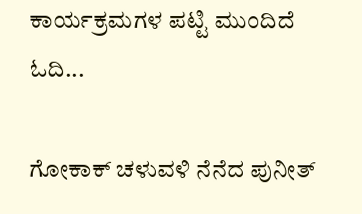ಕಾರ್ಯಕ್ರಮಗಳ ಪಟ್ಟಿ ಮುಂದಿದೆ ಓದಿ...

ಗೋಕಾಕ್ ಚಳುವಳಿ ನೆನೆದ ಪುನೀತ್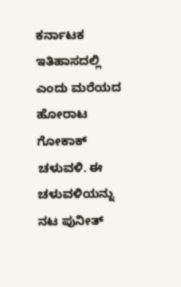ಕರ್ನಾಟಕ ಇತಿಹಾಸದಲ್ಲಿ ಎಂದು ಮರೆಯದ ಹೋರಾಟ ಗೋಕಾಕ್ ಚಳುವಳಿ. ಈ ಚಳುವಳಿಯನ್ನು ನಟ ಪುನೀತ್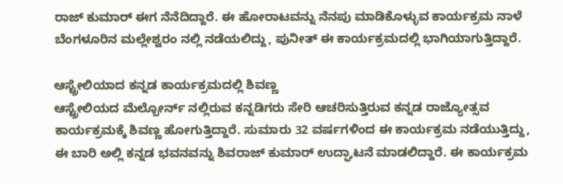ರಾಜ್ ಕುಮಾರ್ ಈಗ ನೆನೆದಿದ್ದಾರೆ. ಈ ಹೋರಾಟವನ್ನು ನೆನಪು ಮಾಡಿಕೊಳ್ಳುವ ಕಾರ್ಯಕ್ರಮ ನಾಳೆ ಬೆಂಗಳೂರಿನ ಮಲ್ಲೇಶ್ವರಂ ನಲ್ಲಿ ನಡೆಯಲಿದ್ದು, ಪುನೀತ್ ಈ ಕಾರ್ಯಕ್ರಮದಲ್ಲಿ ಭಾಗಿಯಾಗುತ್ತಿದ್ದಾರೆ.

ಆಸ್ಟ್ರೇಲಿಯಾದ ಕನ್ನಡ ಕಾರ್ಯಕ್ರಮದಲ್ಲಿ ಶಿವಣ್ಣ
ಆಸ್ಟ್ರೇಲಿಯದ ಮೆಲ್ಬೋರ್ನ್ ನಲ್ಲಿರುವ ಕನ್ನಡಿಗರು ಸೇರಿ ಆಚರಿಸುತ್ತಿರುವ ಕನ್ನಡ ರಾಜ್ಯೋತ್ಸವ ಕಾರ್ಯಕ್ರಮಕ್ಕೆ ಶಿವಣ್ಣ ಹೋಗುತ್ತಿದ್ದಾರೆ. ಸುಮಾರು 32 ವರ್ಷಗಳಿಂದ ಈ ಕಾರ್ಯಕ್ರಮ ನಡೆಯುತ್ತಿದ್ದು, ಈ ಬಾರಿ ಅಲ್ಲಿ ಕನ್ನಡ ಭವನವನ್ನು ಶಿವರಾಜ್ ಕುಮಾರ್ ಉದ್ಘಾಟನೆ ಮಾಡಲಿದ್ದಾರೆ. ಈ ಕಾರ್ಯಕ್ರಮ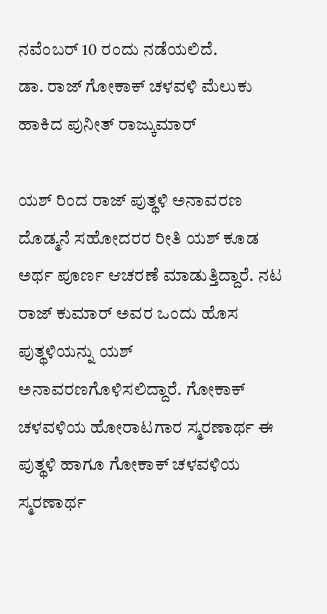ನವೆಂಬರ್ 10 ರಂದು ನಡೆಯಲಿದೆ.
ಡಾ. ರಾಜ್ ಗೋಕಾಕ್ ಚಳವಳಿ ಮೆಲುಕು ಹಾಕಿದ ಪುನೀತ್ ರಾಜ್ಕುಮಾರ್

ಯಶ್ ರಿಂದ ರಾಜ್ ಪುತ್ಥಳಿ ಅನಾವರಣ
ದೊಡ್ಮನೆ ಸಹೋದರರ ರೀತಿ ಯಶ್ ಕೂಡ ಅರ್ಥ ಪೂರ್ಣ ಆಚರಣೆ ಮಾಡುತ್ತಿದ್ದಾರೆ. ನಟ ರಾಜ್ ಕುಮಾರ್ ಅವರ ಒಂದು ಹೊಸ ಪುತ್ಥಳಿಯನ್ನು ಯಶ್ ಅನಾವರಣಗೊಳಿಸಲಿದ್ದಾರೆ. ಗೋಕಾಕ್ ಚಳವಳಿಯ ಹೋರಾಟಗಾರ ಸ್ಮರಣಾರ್ಥ ಈ ಪುತ್ಥಳಿ ಹಾಗೂ ಗೋಕಾಕ್ ಚಳವಳಿಯ ಸ್ಮರಣಾರ್ಥ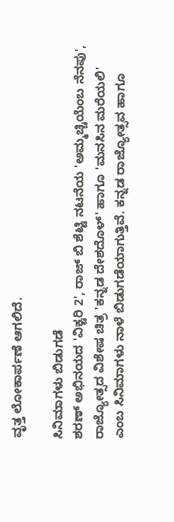ವೃತ್ತ ಲೋಕಾರ್ಪಣೆ ಆಗಲಿದೆ.

ಸಿನಿಮಾಗಳು ಬಿಡುಗಡೆ
ಶರಣ್ ಅಭಿನಯದ 'ವಿಕ್ಟರಿ 2', ರಾಜ್ ಬಿ ಶೆಟ್ಟಿ ನಟನೆಯ 'ಅಮ್ಮಚ್ಚಿಯೆಂಬ ನೆನಪು', ರಾಜ್ಯೋತ್ಸದ ವಿಶೇಷ ಚಿತ್ರ 'ಕನ್ನಡ ದೇಶದೊಳ್' ಹಾಗೂ 'ಮನಸಿನ ಮರೆಯಲಿ' ಎಂಬ ಸಿನಿಮಾಗಳು ನಾಳೆ ಬಿಡುಗಡೆಯಾಗುತ್ತಿವೆ. ಕನ್ನಡ ರಾಜ್ಯೋತ್ಸವ ಹಾಗೂ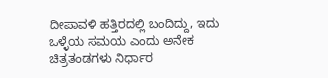ದೀಪಾವಳಿ ಹತ್ತಿರದಲ್ಲಿ ಬಂದಿದ್ದು, ಇದು ಒಳ್ಳೆಯ ಸಮಯ ಎಂದು ಅನೇಕ ಚಿತ್ರತಂಡಗಳು ನಿರ್ಧಾರ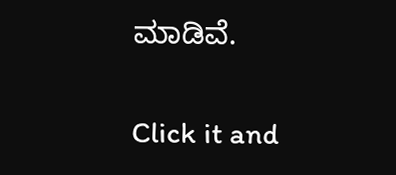ಮಾಡಿವೆ.


Click it and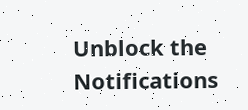Unblock the Notifications